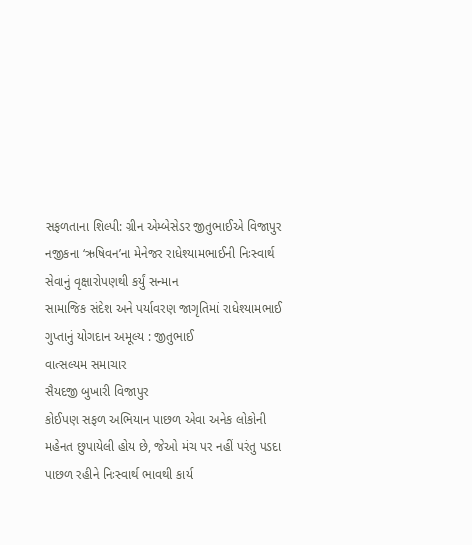સફળતાના શિલ્પી: ગ્રીન એમ્બેસેડર જીતુભાઈએ વિજાપુર નજીકના ‘ઋષિવન’ના મેનેજર રાધેશ્યામભાઈની નિઃસ્વાર્થ સેવાનું વૃક્ષારોપણથી કર્યું સન્માન
સામાજિક સંદેશ અને પર્યાવરણ જાગૃતિમાં રાધેશ્યામભાઈ ગુપ્તાનું યોગદાન અમૂલ્ય : જીતુભાઈ
વાત્સલ્યમ સમાચાર
સૈયદજી બુખારી વિજાપુર
કોઈપણ સફળ અભિયાન પાછળ એવા અનેક લોકોની મહેનત છુપાયેલી હોય છે, જેઓ મંચ પર નહીં પરંતુ પડદા પાછળ રહીને નિઃસ્વાર્થ ભાવથી કાર્ય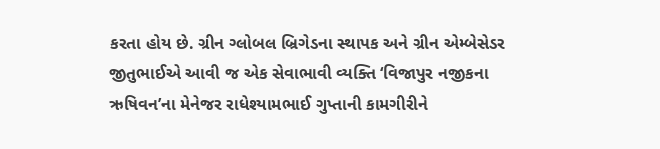કરતા હોય છે. ગ્રીન ગ્લોબલ બ્રિગેડના સ્થાપક અને ગ્રીન એમ્બેસેડર જીતુભાઈએ આવી જ એક સેવાભાવી વ્યક્તિ ‘વિજાપુર નજીકના ઋષિવન’ના મેનેજર રાધેશ્યામભાઈ ગુપ્તાની કામગીરીને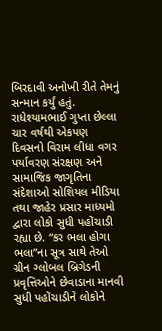બિરદાવી અનોખી રીતે તેમનું સન્માન કર્યું હતું.
રાધેશ્યામભાઈ ગુપ્તા છેલ્લા ચાર વર્ષથી એકપણ દિવસનો વિરામ લીધા વગર પર્યાવરણ સંરક્ષણ અને સામાજિક જાગૃતિના સંદેશાઓ સોશિયલ મીડિયા તથા જાહેર પ્રસાર માધ્યમો દ્વારા લોકો સુધી પહોંચાડી રહ્યા છે. “કર ભલા હોગા ભલા”ના સૂત્ર સાથે તેઓ ગ્રીન ગ્લોબલ બ્રિગેડની પ્રવૃત્તિઓને છેવાડાના માનવી સુધી પહોંચાડીને લોકોને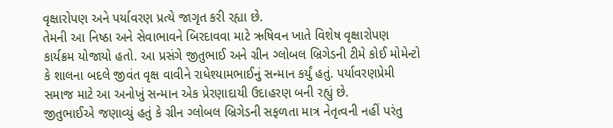વૃક્ષારોપણ અને પર્યાવરણ પ્રત્યે જાગૃત કરી રહ્યા છે.
તેમની આ નિષ્ઠા અને સેવાભાવને બિરદાવવા માટે ઋષિવન ખાતે વિશેષ વૃક્ષારોપણ કાર્યક્રમ યોજાયો હતો. આ પ્રસંગે જીતુભાઈ અને ગ્રીન ગ્લોબલ બ્રિગેડની ટીમે કોઈ મોમેન્ટો કે શાલના બદલે જીવંત વૃક્ષ વાવીને રાધેશ્યામભાઈનું સન્માન કર્યું હતું. પર્યાવરણપ્રેમી સમાજ માટે આ અનોખું સન્માન એક પ્રેરણાદાયી ઉદાહરણ બની રહ્યું છે.
જીતુભાઈએ જણાવ્યું હતું કે ગ્રીન ગ્લોબલ બ્રિગેડની સફળતા માત્ર નેતૃત્વની નહીં પરંતુ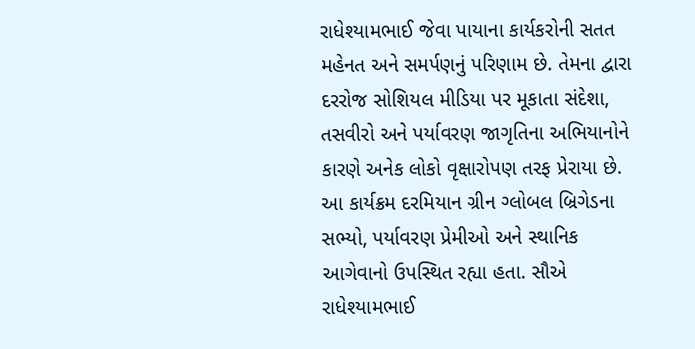રાધેશ્યામભાઈ જેવા પાયાના કાર્યકરોની સતત મહેનત અને સમર્પણનું પરિણામ છે. તેમના દ્વારા દરરોજ સોશિયલ મીડિયા પર મૂકાતા સંદેશા, તસવીરો અને પર્યાવરણ જાગૃતિના અભિયાનોને કારણે અનેક લોકો વૃક્ષારોપણ તરફ પ્રેરાયા છે.
આ કાર્યક્રમ દરમિયાન ગ્રીન ગ્લોબલ બ્રિગેડના સભ્યો, પર્યાવરણ પ્રેમીઓ અને સ્થાનિક આગેવાનો ઉપસ્થિત રહ્યા હતા. સૌએ રાધેશ્યામભાઈ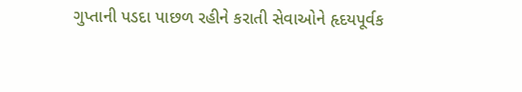ગુપ્તાની પડદા પાછળ રહીને કરાતી સેવાઓને હૃદયપૂર્વક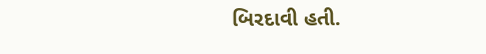બિરદાવી હતી.